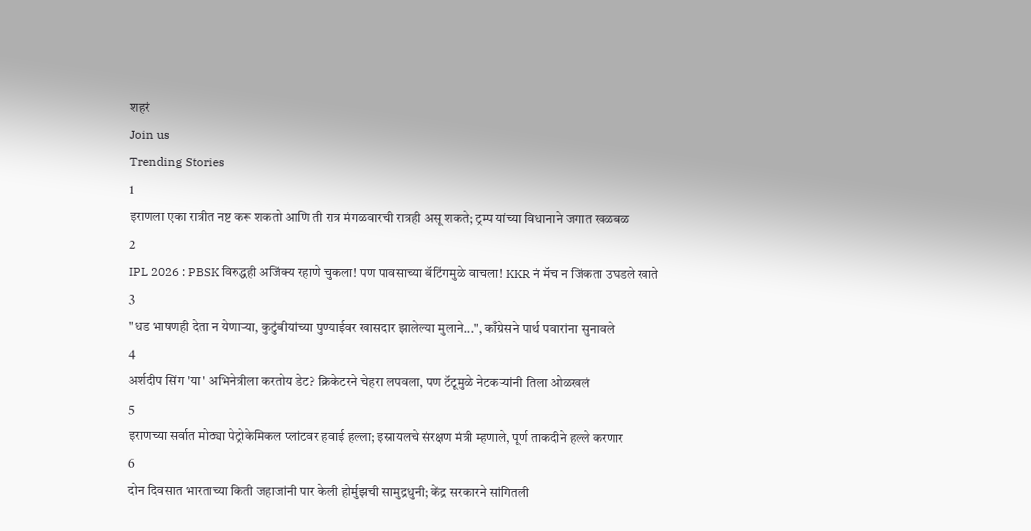शहरं
Join us
Trending Stories
1
इराणला एका रात्रीत नष्ट करू शकतो आणि ती रात्र मंगळवारची रात्रही असू शकते; ट्रम्प यांच्या विधानाने जगात खळबळ
2
IPL 2026 : PBSK विरुद्धही अजिंक्य रहाणे चुकला! पण पावसाच्या बॅटिंगमुळे वाचला! KKR नं मॅच न जिंकता उघडले खाते
3
"धड भाषणही देता न येणाऱ्या, कुटुंबीयांच्या पुण्याईवर खासदार झालेल्या मुलाने...", काँग्रेसने पार्थ पवारांना सुनावले
4
अर्शदीप सिंग 'या' अभिनेत्रीला करतोय डेट? क्रिकेटरने चेहरा लपवला, पण टॅटूमुळे नेटकऱ्यांनी तिला ओळखलं
5
इराणच्या सर्वात मोठ्या पेट्रोकेमिकल प्लांटवर हवाई हल्ला; इस्रायलचे संरक्षण मंत्री म्हणाले, पूर्ण ताकदीने हल्ले करणार
6
दोन दिवसात भारताच्या किती जहाजांनी पार केली होर्मुझची सामुद्रधुनी; केंद्र सरकारने सांगितली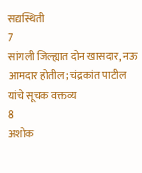सद्यस्थिती
7
सांगली जिल्ह्यात दोन खासदार, नऊ आमदार होतील; चंद्रकांत पाटील यांचे सूचक वक्तव्य
8
अशोक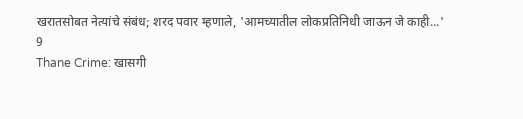खरातसोबत नेत्यांचे संबंध; शरद पवार म्हणाले, 'आमच्यातील लोकप्रतिनिधी जाऊन जे काही...'
9
Thane Crime: खासगी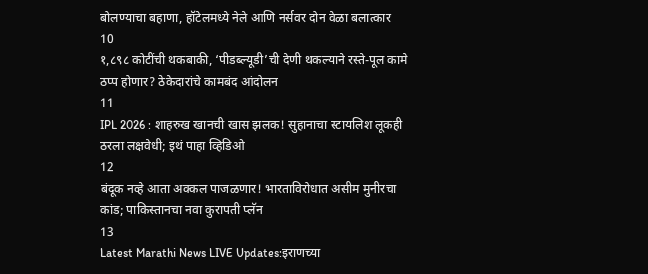बोलण्याचा बहाणा, हॉटेलमध्ये नेले आणि नर्सवर दोन वेळा बलात्कार
10
१,८९८ कोटींची थकबाकी, ‘पीडब्ल्यूडी’ची देणी थकल्याने रस्ते-पूल कामे ठप्प होणार? ठेकेदारांचे कामबंद आंदोलन
11
IPL 2026 : शाहरुख खानची खास झलक! सुहानाचा स्टायलिश लूकही ठरला लक्षवेधी; इथं पाहा व्हिडिओ
12
बंदूक नव्हे आता अक्कल पाजळणार! भारताविरोधात असीम मुनीरचा कांड; पाकिस्तानचा नवा कुरापती प्लॅन
13
Latest Marathi News LIVE Updates:इराणच्या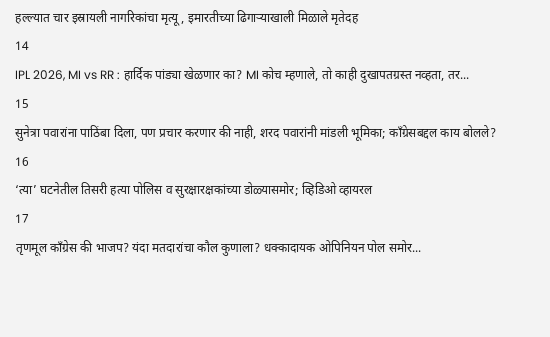हल्ल्यात चार इस्रायली नागरिकांचा मृत्यू, इमारतीच्या ढिगाऱ्याखाली मिळाले मृतेदह
14
IPL 2026, MI vs RR : हार्दिक पांड्या खेळणार का? MI कोच म्हणाले, तो काही दुखापतग्रस्त नव्हता, तर...
15
सुनेत्रा पवारांना पाठिंबा दिला, पण प्रचार करणार की नाही, शरद पवारांनी मांडली भूमिका; काँग्रेसबद्दल काय बोलले?
16
‘त्या’ घटनेतील तिसरी हत्या पोलिस व सुरक्षारक्षकांच्या डोळ्यासमोर; व्हिडिओ व्हायरल
17
तृणमूल काँग्रेस की भाजप? यंदा मतदारांचा कौल कुणाला? धक्कादायक ओपिनियन पोल समोर...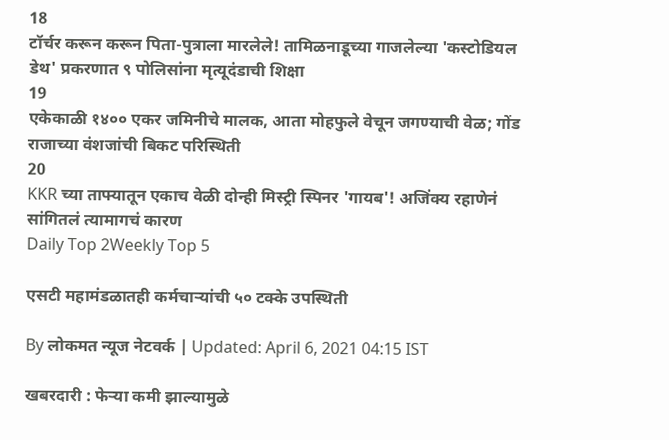18
टॉर्चर करून करून पिता-पुत्राला मारलेले! तामिळनाडूच्या गाजलेल्या 'कस्टोडियल डेथ' प्रकरणात ९ पोलिसांना मृत्यूदंडाची शिक्षा
19
एकेकाळी १४०० एकर जमिनीचे मालक, आता मोहफुले वेचून जगण्याची वेळ; गोंड राजाच्या वंशजांची बिकट परिस्थिती
20
KKR च्या ताफ्यातून एकाच वेळी दोन्ही मिस्ट्री स्पिनर 'गायब'! अजिंक्य रहाणेनं सांगितलं त्यामागचं कारण
Daily Top 2Weekly Top 5

एसटी महामंडळातही कर्मचाऱ्यांची ५० टक्के उपस्थिती

By लोकमत न्यूज नेटवर्क | Updated: April 6, 2021 04:15 IST

खबरदारी : फेऱ्या कमी झाल्यामुळे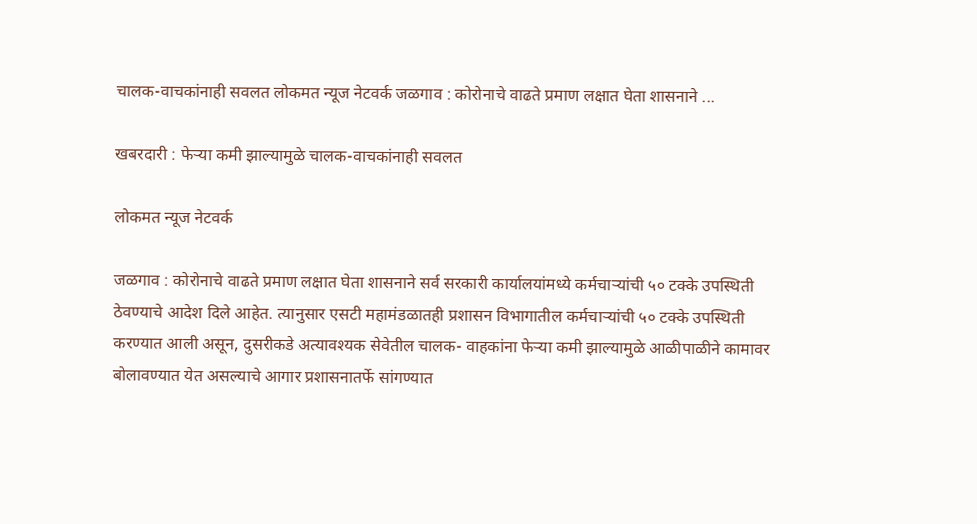चालक-वाचकांनाही सवलत लोकमत न्यूज नेटवर्क जळगाव : कोरोनाचे वाढते प्रमाण लक्षात घेता शासनाने ...

खबरदारी : फेऱ्या कमी झाल्यामुळे चालक-वाचकांनाही सवलत

लोकमत न्यूज नेटवर्क

जळगाव : कोरोनाचे वाढते प्रमाण लक्षात घेता शासनाने सर्व सरकारी कार्यालयांमध्ये कर्मचाऱ्यांची ५० टक्के उपस्थिती ठेवण्याचे आदेश दिले आहेत. त्यानुसार एसटी महामंडळातही प्रशासन विभागातील कर्मचाऱ्यांची ५० टक्के उपस्थिती करण्यात आली असून, दुसरीकडे अत्यावश्यक सेवेतील चालक- वाहकांना फेऱ्या कमी झाल्यामुळे आळीपाळीने कामावर बोलावण्यात येत असल्याचे आगार प्रशासनातर्फे सांगण्यात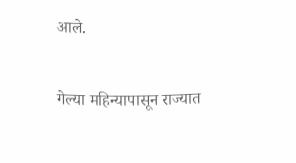आले.

गेल्या महिन्यापासून राज्यात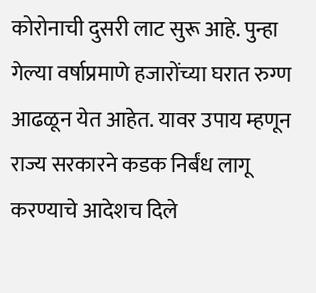कोरोनाची दुसरी लाट सुरू आहे. पुन्हा गेल्या वर्षाप्रमाणे हजारोंच्या घरात रुग्ण आढळून येत आहेत. यावर उपाय म्हणून राज्य सरकारने कडक निर्बंध लागू करण्याचे आदेशच दिले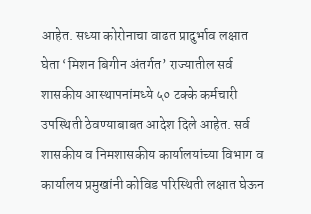आहेत. सध्या कोरोनाचा वाढत प्रादुर्भाव लक्षात घेता ‘मिशन बिगीन अंतर्गत’ राज्यातील सर्व शासकीय आस्थापनांमध्ये ५० टक्के कर्मचारी उपस्थिती ठेवण्याबाबत आदेश दिले आहेत. सर्व शासकीय व निमशासकीय कार्यालयांच्या विभाग व कार्यालय प्रमुखांनी कोविड परिस्थिती लक्षात घेऊन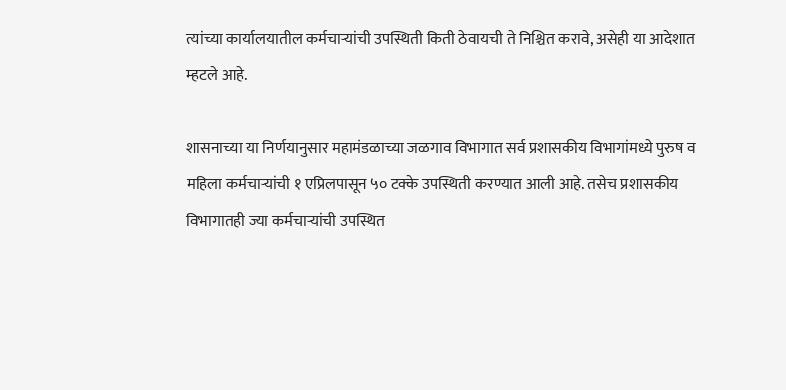त्यांच्या कार्यालयातील कर्मचाऱ्यांची उपस्थिती किती ठेवायची ते निश्चित करावे, असेही या आदेशात म्हटले आहे.

शासनाच्या या निर्णयानुसार महामंडळाच्या जळगाव विभागात सर्व प्रशासकीय विभागांमध्ये पुरुष व महिला कर्मचाऱ्यांची १ एप्रिलपासून ५० टक्के उपस्थिती करण्यात आली आहे. तसेच प्रशासकीय विभागातही ज्या कर्मचाऱ्यांची उपस्थित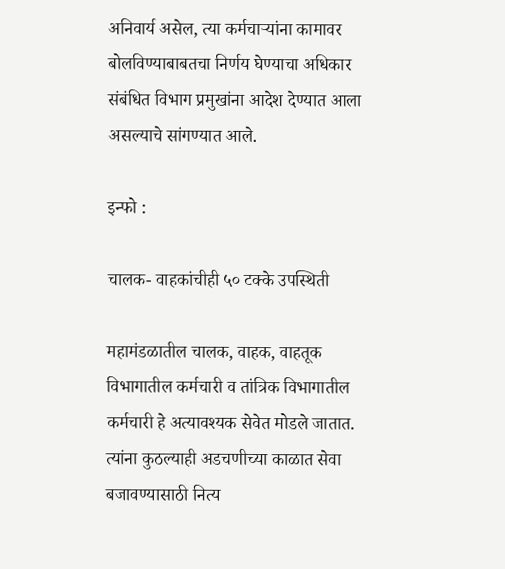अनिवार्य असेल, त्या कर्मचाऱ्यांना कामावर बोलविण्याबाबतचा निर्णय घेण्याचा अधिकार संबंधित विभाग प्रमुखांना आदेश देण्यात आला असल्याचे सांगण्यात आले.

इन्फो :

चालक- वाहकांचीही ५० टक्के उपस्थिती

महामंडळातील चालक, वाहक, वाहतूक विभागातील कर्मचारी व तांत्रिक विभागातील कर्मचारी हे अत्यावश्यक सेवेत मोडले जातात. त्यांना कुठल्याही अडचणीच्या काळात सेवा बजावण्यासाठी नित्य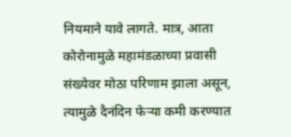नियमाने यावे लागते. मात्र, आता कोरोनामुळे महामंडळाच्या प्रवासी संख्येवर मोठा परिणाम झाला असून, त्यामुळे दैनंदिन फेऱ्या कमी करण्यात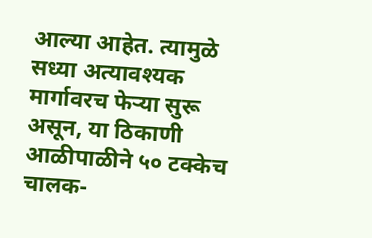आल्या आहेत. त्यामुळे सध्या अत्यावश्यक मार्गावरच फेऱ्या सुरू असून, या ठिकाणी आळीपाळीने ५० टक्केच चालक-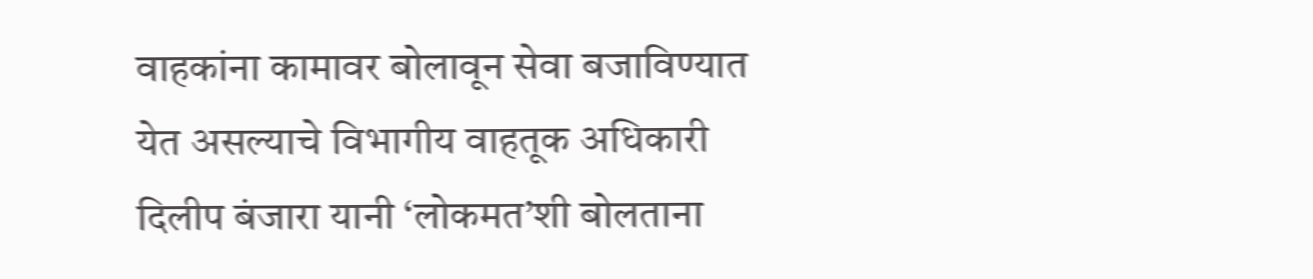वाहकांना कामावर बोलावून सेवा बजाविण्यात येत असल्याचे विभागीय वाहतूक अधिकारी दिलीप बंजारा यानी ‘लोकमत’शी बोलताना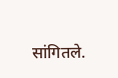सांगितले.